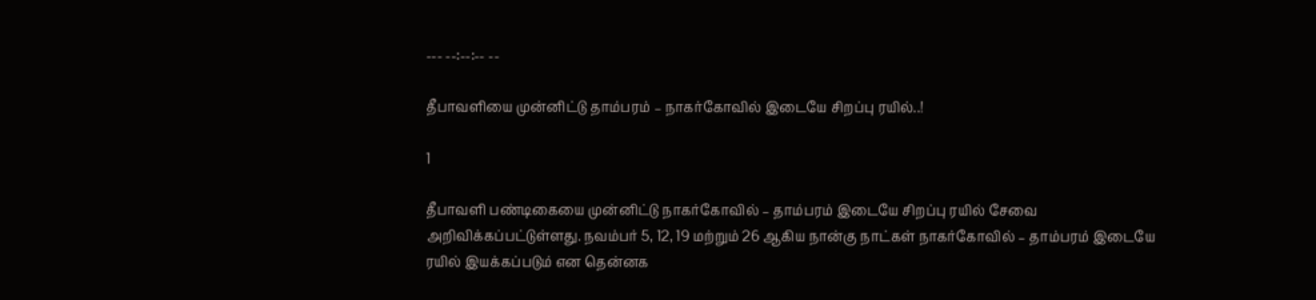--- --:--:-- --

தீபாவளியை முன்னிட்டு தாம்பரம் – நாகர்கோவில் இடையே சிறப்பு ரயில்..!

1

தீபாவளி பண்டிகையை முன்னிட்டு நாகர்கோவில் – தாம்பரம் இடையே சிறப்பு ரயில் சேவை அறிவிக்கப்பட்டுள்ளது. நவம்பர் 5, 12, 19 மற்றும் 26 ஆகிய நான்கு நாட்கள் நாகர்கோவில் – தாம்பரம் இடையே ரயில் இயக்கப்படும் என தென்னக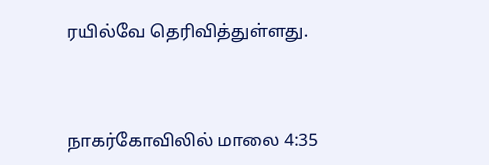ரயில்வே தெரிவித்துள்ளது.



நாகர்கோவிலில் மாலை 4:35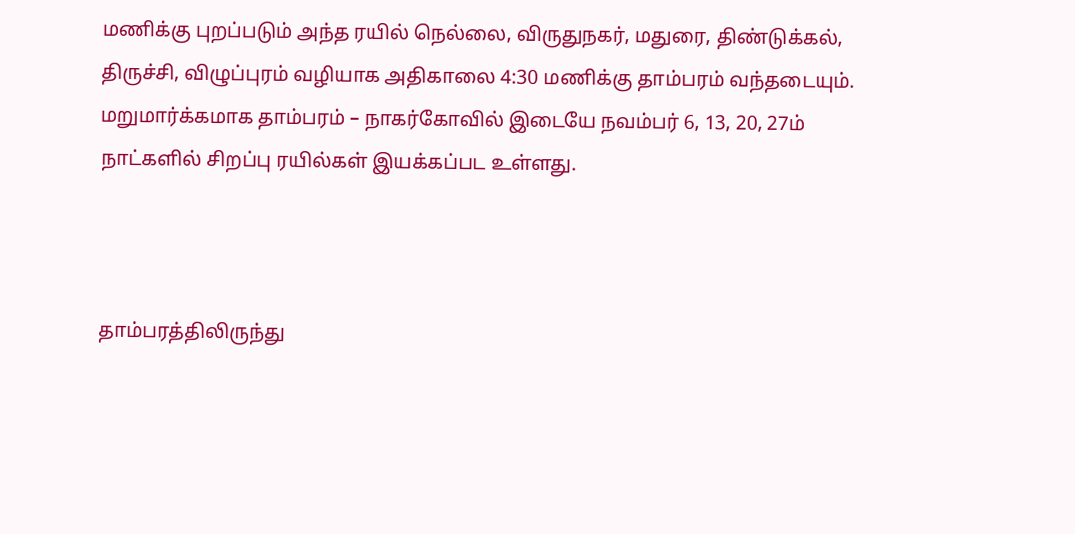மணிக்கு புறப்படும் அந்த ரயில் நெல்லை, விருதுநகர், மதுரை, திண்டுக்கல், திருச்சி, விழுப்புரம் வழியாக அதிகாலை 4:30 மணிக்கு தாம்பரம் வந்தடையும். மறுமார்க்கமாக தாம்பரம் – நாகர்கோவில் இடையே நவம்பர் 6, 13, 20, 27ம் நாட்களில் சிறப்பு ரயில்கள் இயக்கப்பட உள்ளது.



தாம்பரத்திலிருந்து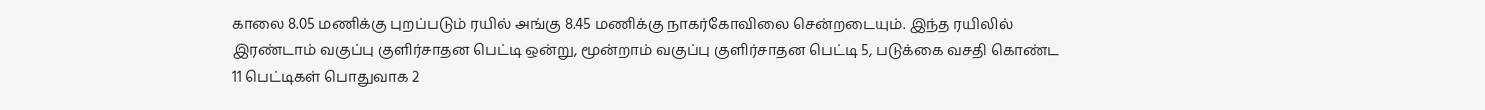காலை 8.05 மணிக்கு புறப்படும் ரயில் அங்கு 8.45 மணிக்கு நாகர்கோவிலை சென்றடையும். இந்த ரயிலில் இரண்டாம் வகுப்பு குளிர்சாதன பெட்டி ஒன்று, மூன்றாம் வகுப்பு குளிர்சாதன பெட்டி 5, படுக்கை வசதி கொண்ட 11 பெட்டிகள் பொதுவாக 2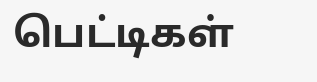பெட்டிகள்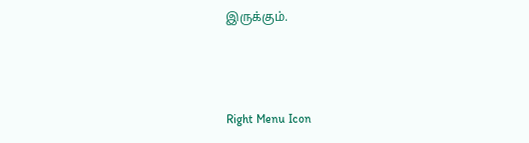இருக்கும்.



Right Menu Icon